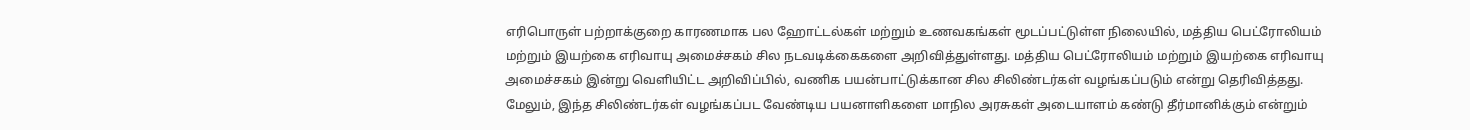எரிபொருள் பற்றாக்குறை காரணமாக பல ஹோட்டல்கள் மற்றும் உணவகங்கள் மூடப்பட்டுள்ள நிலையில், மத்திய பெட்ரோலியம் மற்றும் இயற்கை எரிவாயு அமைச்சகம் சில நடவடிக்கைகளை அறிவித்துள்ளது. மத்திய பெட்ரோலியம் மற்றும் இயற்கை எரிவாயு அமைச்சகம் இன்று வெளியிட்ட அறிவிப்பில், வணிக பயன்பாட்டுக்கான சில சிலிண்டர்கள் வழங்கப்படும் என்று தெரிவித்தது. மேலும், இந்த சிலிண்டர்கள் வழங்கப்பட வேண்டிய பயனாளிகளை மாநில அரசுகள் அடையாளம் கண்டு தீர்மானிக்கும் என்றும்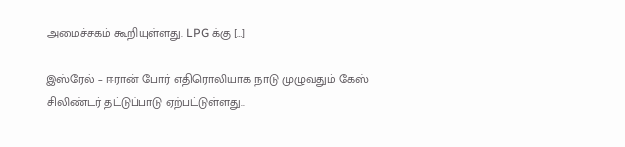அமைச்சகம் கூறியுள்ளது. LPG க்கு […]

இஸ்ரேல் – ஈரான் போர் எதிரொலியாக நாடு முழுவதும் கேஸ் சிலிண்டர் தட்டுப்பாடு ஏற்பட்டுள்ளது..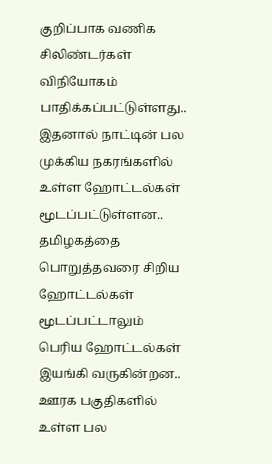குறிப்பாக வணிக சிலிண்டர்கள் விநியோகம் பாதிக்கப்பட்டுள்ளது.. இதனால் நாட்டின் பல முக்கிய நகரங்களில் உள்ள ஹோட்டல்கள் மூடப்பட்டுள்ளன.. தமிழகத்தை பொறுத்தவரை சிறிய ஹோட்டல்கள் மூடப்பட்டாலும் பெரிய ஹோட்டல்கள் இயங்கி வருகின்றன.. ஊரக பகுதிகளில் உள்ள பல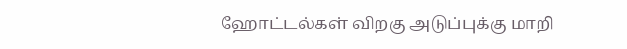ஹோட்டல்கள் விறகு அடுப்புக்கு மாறி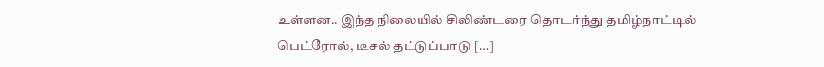உள்ளன.. இந்த நிலையில் சிலிண்டரை தொடர்ந்து தமிழ்நாட்டில் பெட்ரோல், டீசல் தட்டுப்பாடு […]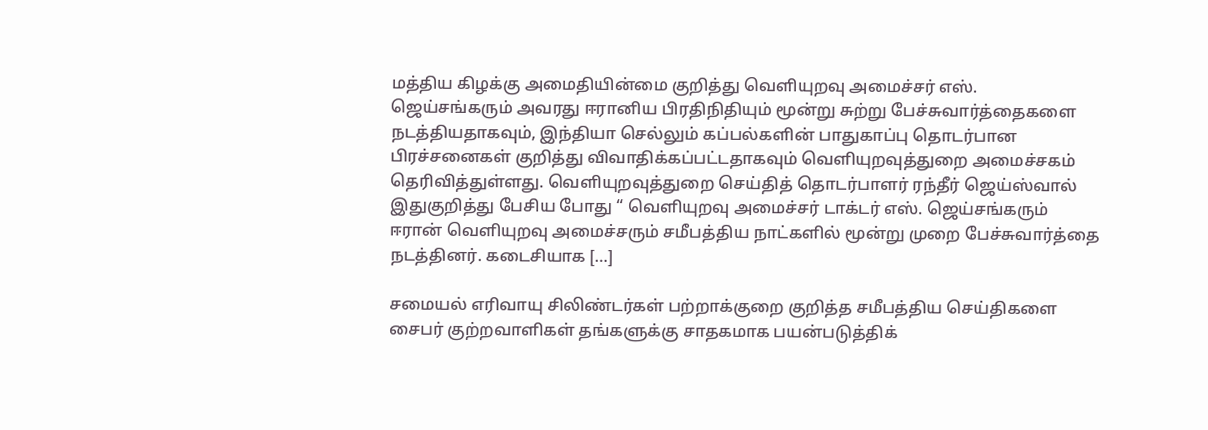மத்திய கிழக்கு அமைதியின்மை குறித்து வெளியுறவு அமைச்சர் எஸ். ஜெய்சங்கரும் அவரது ஈரானிய பிரதிநிதியும் மூன்று சுற்று பேச்சுவார்த்தைகளை நடத்தியதாகவும், இந்தியா செல்லும் கப்பல்களின் பாதுகாப்பு தொடர்பான பிரச்சனைகள் குறித்து விவாதிக்கப்பட்டதாகவும் வெளியுறவுத்துறை அமைச்சகம் தெரிவித்துள்ளது. வெளியுறவுத்துறை செய்தித் தொடர்பாளர் ரந்தீர் ஜெய்ஸ்வால் இதுகுறித்து பேசிய போது “ வெளியுறவு அமைச்சர் டாக்டர் எஸ். ஜெய்சங்கரும் ஈரான் வெளியுறவு அமைச்சரும் சமீபத்திய நாட்களில் மூன்று முறை பேச்சுவார்த்தை நடத்தினர். கடைசியாக […]

சமையல் எரிவாயு சிலிண்டர்கள் பற்றாக்குறை குறித்த சமீபத்திய செய்திகளை சைபர் குற்றவாளிகள் தங்களுக்கு சாதகமாக பயன்படுத்திக்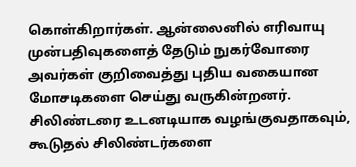கொள்கிறார்கள். ஆன்லைனில் எரிவாயு முன்பதிவுகளைத் தேடும் நுகர்வோரை அவர்கள் குறிவைத்து புதிய வகையான மோசடிகளை செய்து வருகின்றனர். சிலிண்டரை உடனடியாக வழங்குவதாகவும், கூடுதல் சிலிண்டர்களை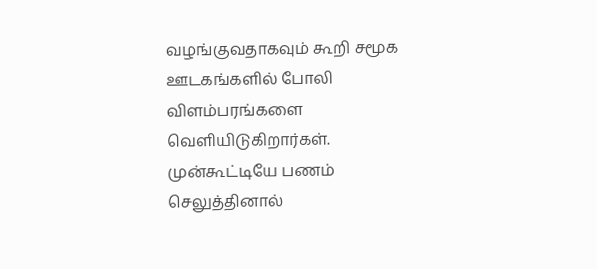வழங்குவதாகவும் கூறி சமூக ஊடகங்களில் போலி விளம்பரங்களை வெளியிடுகிறார்கள். முன்கூட்டியே பணம் செலுத்தினால்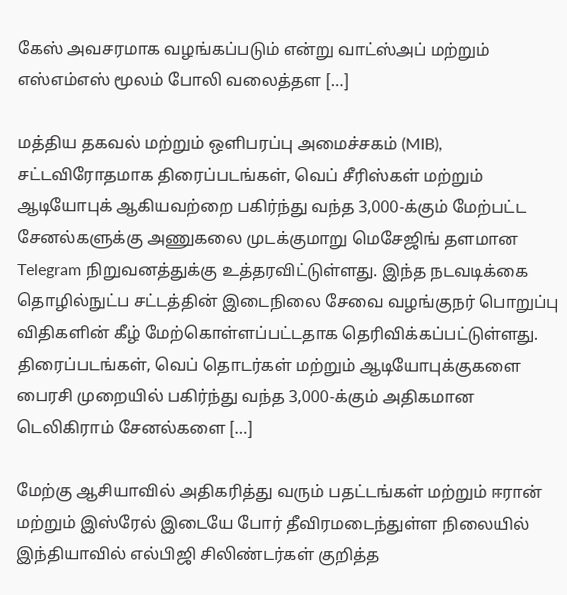கேஸ் அவசரமாக வழங்கப்படும் என்று வாட்ஸ்அப் மற்றும் எஸ்எம்எஸ் மூலம் போலி வலைத்தள […]

மத்திய தகவல் மற்றும் ஒளிபரப்பு அமைச்சகம் (MIB), சட்டவிரோதமாக திரைப்படங்கள், வெப் சீரிஸ்கள் மற்றும் ஆடியோபுக் ஆகியவற்றை பகிர்ந்து வந்த 3,000-க்கும் மேற்பட்ட சேனல்களுக்கு அணுகலை முடக்குமாறு மெசேஜிங் தளமான Telegram நிறுவனத்துக்கு உத்தரவிட்டுள்ளது. இந்த நடவடிக்கை தொழில்நுட்ப சட்டத்தின் இடைநிலை சேவை வழங்குநர் பொறுப்பு விதிகளின் கீழ் மேற்கொள்ளப்பட்டதாக தெரிவிக்கப்பட்டுள்ளது. திரைப்படங்கள், வெப் தொடர்கள் மற்றும் ஆடியோபுக்குகளை பைரசி முறையில் பகிர்ந்து வந்த 3,000-க்கும் அதிகமான டெலிகிராம் சேனல்களை […]

மேற்கு ஆசியாவில் அதிகரித்து வரும் பதட்டங்கள் மற்றும் ஈரான் மற்றும் இஸ்ரேல் இடையே போர் தீவிரமடைந்துள்ள நிலையில் இந்தியாவில் எல்பிஜி சிலிண்டர்கள் குறித்த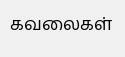கவலைகள்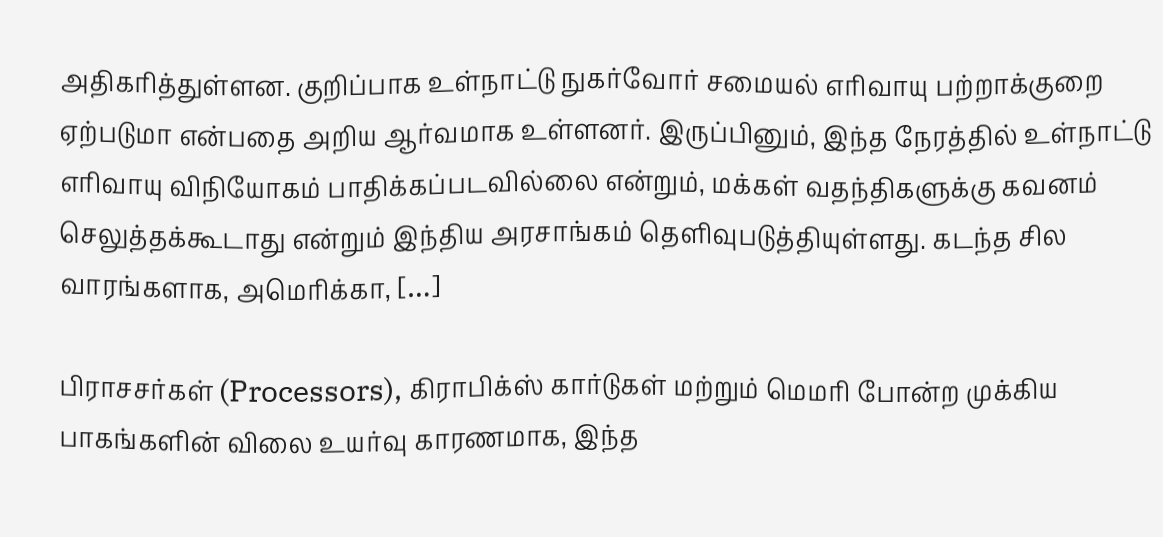அதிகரித்துள்ளன. குறிப்பாக உள்நாட்டு நுகர்வோர் சமையல் எரிவாயு பற்றாக்குறை ஏற்படுமா என்பதை அறிய ஆர்வமாக உள்ளனர். இருப்பினும், இந்த நேரத்தில் உள்நாட்டு எரிவாயு விநியோகம் பாதிக்கப்படவில்லை என்றும், மக்கள் வதந்திகளுக்கு கவனம் செலுத்தக்கூடாது என்றும் இந்திய அரசாங்கம் தெளிவுபடுத்தியுள்ளது. கடந்த சில வாரங்களாக, அமெரிக்கா, […]

பிராசசர்கள் (Processors), கிராபிக்ஸ் கார்டுகள் மற்றும் மெமரி போன்ற முக்கிய பாகங்களின் விலை உயர்வு காரணமாக, இந்த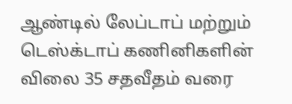ஆண்டில் லேப்டாப் மற்றும் டெஸ்க்டாப் கணினிகளின் விலை 35 சதவீதம் வரை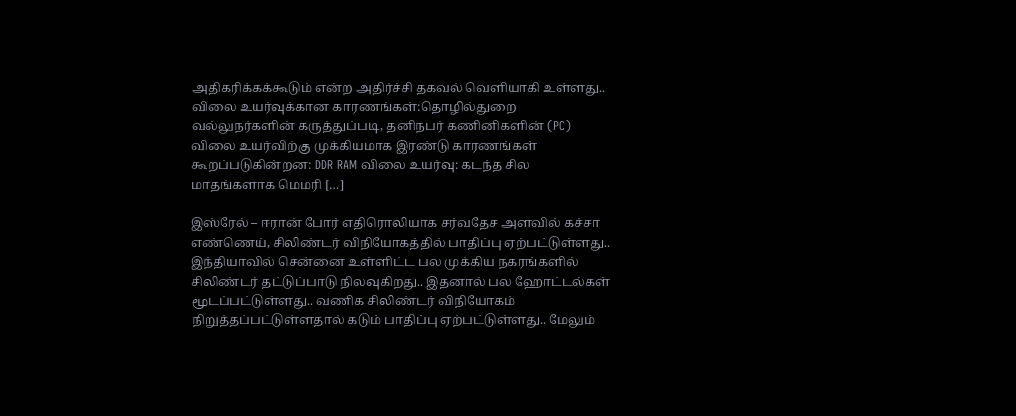அதிகரிக்கக்கூடும் என்ற அதிர்ச்சி தகவல் வெளியாகி உள்ளது.. விலை உயர்வுக்கான காரணங்கள்:தொழில்துறை வல்லுநர்களின் கருத்துப்படி, தனிநபர் கணினிகளின் (PC) விலை உயர்விற்கு முக்கியமாக இரண்டு காரணங்கள் கூறப்படுகின்றன: DDR RAM விலை உயர்வு: கடந்த சில மாதங்களாக மெமரி […]

இஸ்ரேல் – ஈரான் போர் எதிரொலியாக சர்வதேச அளவில் கச்சா எண்ணெய், சிலிண்டர் விநியோகத்தில் பாதிப்பு ஏற்பட்டுள்ளது.. இந்தியாவில் சென்னை உள்ளிட்ட பல முக்கிய நகரங்களில் சிலிண்டர் தட்டுப்பாடு நிலவுகிறது.. இதனால் பல ஹோட்டல்கள் மூடப்பட்டுள்ளது.. வணிக சிலிண்டர் விநியோகம் நிறுத்தப்பட்டுள்ளதால் கடும் பாதிப்பு ஏற்பட்டுள்ளது.. மேலும்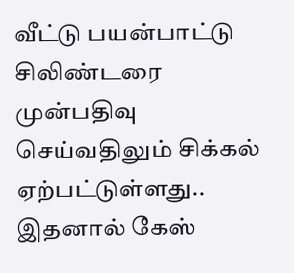வீட்டு பயன்பாட்டு சிலிண்டரை முன்பதிவு செய்வதிலும் சிக்கல் ஏற்பட்டுள்ளது.. இதனால் கேஸ்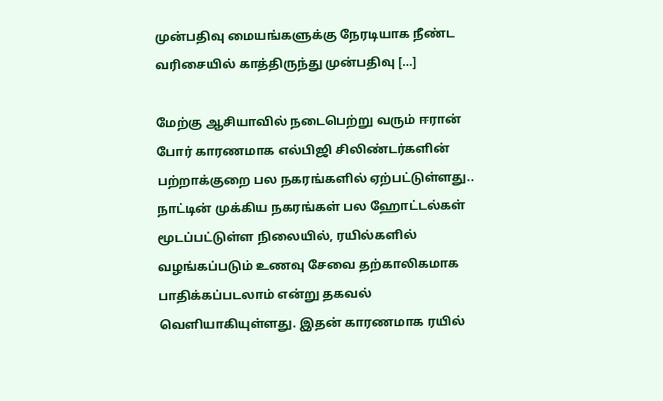முன்பதிவு மையங்களுக்கு நேரடியாக நீண்ட வரிசையில் காத்திருந்து முன்பதிவு […]

மேற்கு ஆசியாவில் நடைபெற்று வரும் ஈரான் போர் காரணமாக எல்பிஜி சிலிண்டர்களின் பற்றாக்குறை பல நகரங்களில் ஏற்பட்டுள்ளது.. நாட்டின் முக்கிய நகரங்கள் பல ஹோட்டல்கள் மூடப்பட்டுள்ள நிலையில், ரயில்களில் வழங்கப்படும் உணவு சேவை தற்காலிகமாக பாதிக்கப்படலாம் என்று தகவல் வெளியாகியுள்ளது. இதன் காரணமாக ரயில்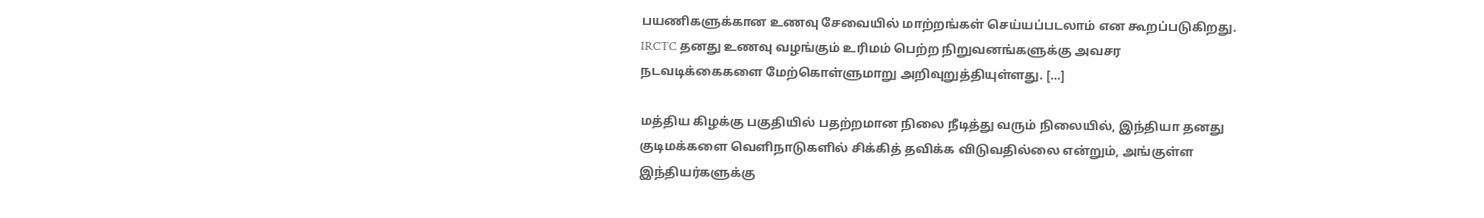பயணிகளுக்கான உணவு சேவையில் மாற்றங்கள் செய்யப்படலாம் என கூறப்படுகிறது. IRCTC தனது உணவு வழங்கும் உரிமம் பெற்ற நிறுவனங்களுக்கு அவசர நடவடிக்கைகளை மேற்கொள்ளுமாறு அறிவுறுத்தியுள்ளது. […]

மத்திய கிழக்கு பகுதியில் பதற்றமான நிலை நீடித்து வரும் நிலையில், இந்தியா தனது குடிமக்களை வெளிநாடுகளில் சிக்கித் தவிக்க விடுவதில்லை என்றும், அங்குள்ள இந்தியர்களுக்கு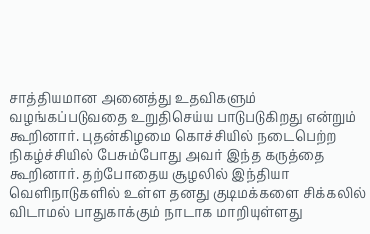சாத்தியமான அனைத்து உதவிகளும் வழங்கப்படுவதை உறுதிசெய்ய பாடுபடுகிறது என்றும் கூறினார். புதன்கிழமை கொச்சியில் நடைபெற்ற நிகழ்ச்சியில் பேசும்போது அவர் இந்த கருத்தை கூறினார். தற்போதைய சூழலில் இந்தியா வெளிநாடுகளில் உள்ள தனது குடிமக்களை சிக்கலில் விடாமல் பாதுகாக்கும் நாடாக மாறியுள்ளது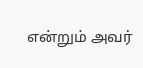என்றும் அவர்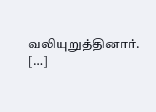வலியுறுத்தினார். […]